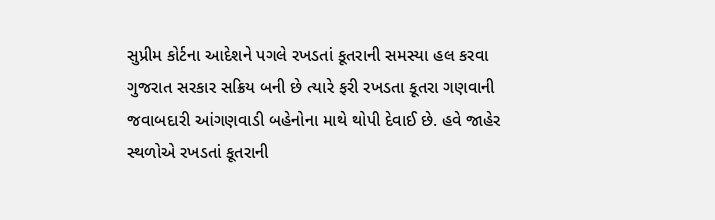સુપ્રીમ કોર્ટના આદેશને પગલે રખડતાં કૂતરાની સમસ્યા હલ કરવા ગુજરાત સરકાર સક્રિય બની છે ત્યારે ફરી રખડતા કૂતરા ગણવાની જવાબદારી આંગણવાડી બહેનોના માથે થોપી દેવાઈ છે. હવે જાહેર સ્થળોએ રખડતાં કૂતરાની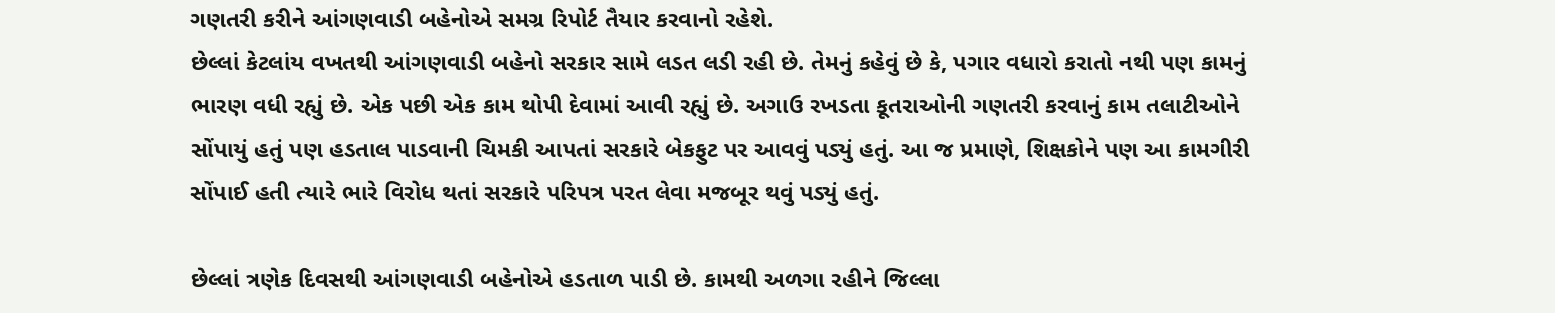ગણતરી કરીને આંગણવાડી બહેનોએ સમગ્ર રિપોર્ટ તૈયાર કરવાનો રહેશે.
છેલ્લાં કેટલાંય વખતથી આંગણવાડી બહેનો સરકાર સામે લડત લડી રહી છે. તેમનું કહેવું છે કે, પગાર વધારો કરાતો નથી પણ કામનું ભારણ વધી રહ્યું છે. એક પછી એક કામ થોપી દેવામાં આવી રહ્યું છે. અગાઉ રખડતા કૂતરાઓની ગણતરી કરવાનું કામ તલાટીઓને સોંપાયું હતું પણ હડતાલ પાડવાની ચિમકી આપતાં સરકારે બેકફુટ પર આવવું પડ્યું હતું. આ જ પ્રમાણે, શિક્ષકોને પણ આ કામગીરી સોંપાઈ હતી ત્યારે ભારે વિરોધ થતાં સરકારે પરિપત્ર પરત લેવા મજબૂર થવું પડ્યું હતું.

છેલ્લાં ત્રણેક દિવસથી આંગણવાડી બહેનોએ હડતાળ પાડી છે. કામથી અળગા રહીને જિલ્લા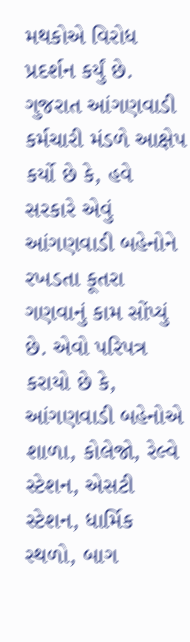મથકોએ વિરોધ પ્રદર્શન કર્યું છે. ગુજરાત આંગણવાડી કર્મચારી મંડળે આક્ષેપ કર્યો છે કે, હવે સરકારે એવું આંગણવાડી બહેનોને રખડતા કૂતરા ગણવાનું કામ સોંપ્યું છે. એવો પરિપત્ર કરાયો છે કે, આંગણવાડી બહેનોએ શાળા, કોલેજો, રેલ્વે સ્ટેશન, એસટી સ્ટેશન, ધાર્મિક સ્થળો, બાગ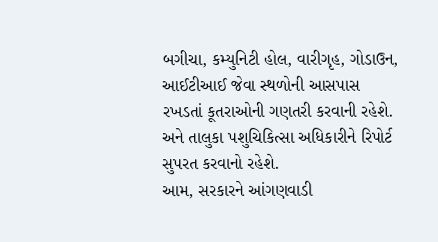બગીચા, કમ્યુનિટી હોલ, વારીગૃહ, ગોડાઉન, આઈટીઆઈ જેવા સ્થળોની આસપાસ રખડતાં કૂતરાઓની ગણતરી કરવાની રહેશે. અને તાલુકા પશુચિકિત્સા અધિકારીને રિપોર્ટ સુપરત કરવાનો રહેશે.
આમ, સરકારને આંગણવાડી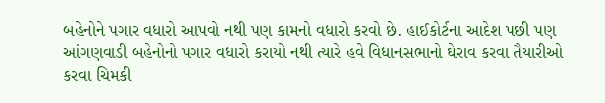બહેનોને પગાર વધારો આપવો નથી પણ કામનો વધારો કરવો છે. હાઈકોર્ટના આદેશ પછી પણ આંગણવાડી બહેનોનો પગાર વધારો કરાયો નથી ત્યારે હવે વિધાનસભાનો ઘેરાવ કરવા તૈયારીઓ કરવા ચિમકી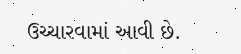ઉચ્ચારવામાં આવી છે.